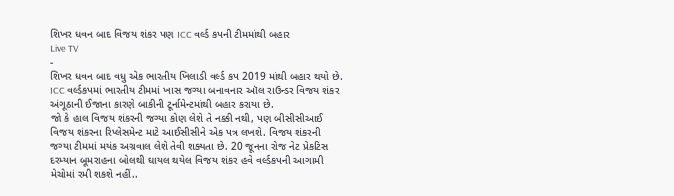શિખર ધવન બાદ વિજય શંકર પણ ICC વર્લ્ડ કપની ટીમમાંથી બહાર
Live TV
-
શિખર ધવન બાદ વધુ એક ભારતીય ખિલાડી વર્લ્ડ કપ 2019 માંથી બહાર થયો છે. ICC વર્લ્ડકપમાં ભારતીય ટીમમાં ખાસ જગ્યા બનાવનાર ઑલ રાઉન્ડર વિજય શંકર અંગૂઠાની ઈજાના કારણે બાકીની ટૂર્નામેન્ટમાંથી બહાર કરાયા છે.
જો કે હાલ વિજય શંકરની જગ્યા કોણ લેશે તે નક્કી નથી, પણ બીસીસીઆઈ વિજય શંકરના રિપ્લેસમેન્ટ માટે આઈસીસીને એક પત્ર લખશે. વિજય શંકરની જગ્યા ટીમમાં મયંક અગ્રવાલ લેશે તેવી શક્યતા છે. 20 જૂનના રોજ નેટ પ્રેકટિસ દરમ્યાન બૂમરાહના બોલથી ઘાયલ થયેલ વિજય શંકર હવે વર્લ્ડકપની આગામી મેચોમાં રમી શકશે નહીં..